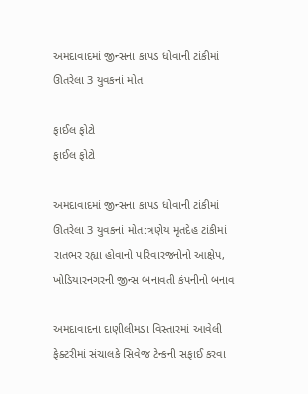અમદાવાદમાં જીન્સના કાપડ ધોવાની ટાંકીમાં ઊતરેલા 3 યુવકનાં મોત

ફાઈલ ફોટો
ફાઈલ ફોટો

અમદાવાદમાં જીન્સના કાપડ ધોવાની ટાંકીમાં ઊતરેલા 3 યુવકનાં મોત:ત્રણેય મૃતદેહ ટાંકીમાં રાતભર રહ્યા હોવાનો પરિવારજનોનો આક્ષેપ, ખોડિયારનગરની જીન્સ બનાવતી કંપનીનો બનાવ

અમદાવાદના દાણીલીમડા વિસ્તારમાં આવેલી ફેક્ટરીમાં સંચાલકે સિવેજ ટેન્કની સફાઈ કરવા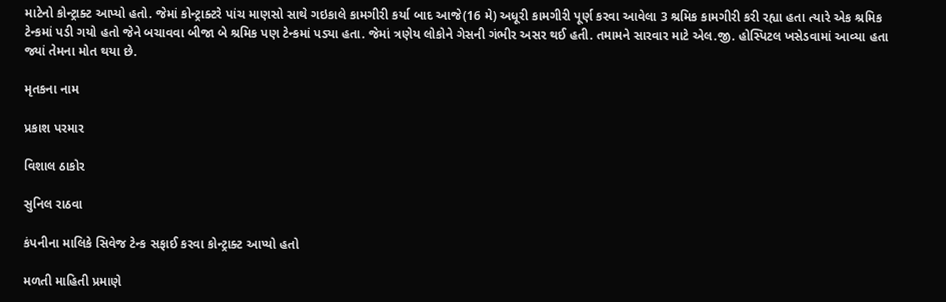માટેનો કોન્ટ્રાક્ટ આપ્યો હતો. જેમાં કોન્ટ્રાક્ટરે પાંચ માણસો સાથે ગઇકાલે કામગીરી કર્યા બાદ આજે(16 મે) અધૂરી કામગીરી પૂર્ણ કરવા આવેલા 3 શ્રમિક કામગીરી કરી રહ્યા હતા ત્યારે એક શ્રમિક ટેન્કમાં પડી ગયો હતો જેને બચાવવા બીજા બે શ્રમિક પણ ટેન્કમાં પડ્યા હતા. જેમાં ત્રણેય લોકોને ગેસની ગંભીર અસર થઈ હતી. તમામને સારવાર માટે એલ.જી. હોસ્પિટલ ખસેડવામાં આવ્યા હતા જ્યાં તેમના મોત થયા છે.

મૃતકના નામ

પ્રકાશ પરમાર

વિશાલ ઠાકોર

સુનિલ રાઠવા

કંપનીના માલિકે સિવેજ ટેન્ક સફાઈ કરવા કોન્ટ્રાક્ટ આપ્યો હતો

મળતી માહિતી પ્રમાણે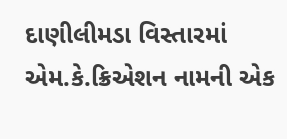દાણીલીમડા વિસ્તારમાં એમ.કે.ક્રિએશન નામની એક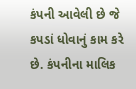કંપની આવેલી છે જે કપડાં ધોવાનું કામ કરે છે. કંપનીના માલિક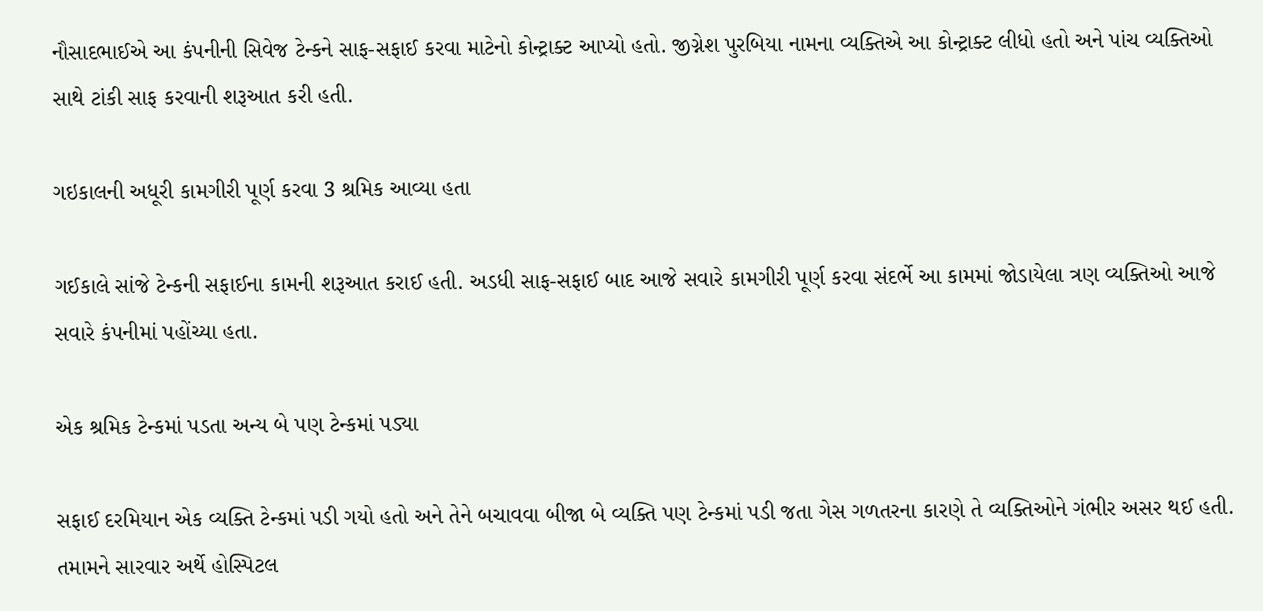નૌસાદભાઈએ આ કંપનીની સિવેજ ટેન્કને સાફ-સફાઈ કરવા માટેનો કોન્ટ્રાક્ટ આપ્યો હતો. જીગ્નેશ પુરબિયા નામના વ્યક્તિએ આ કોન્ટ્રાક્ટ લીધો હતો અને પાંચ વ્યક્તિઓ સાથે ટાંકી સાફ કરવાની શરૂઆત કરી હતી.

ગઇકાલની અધૂરી કામગીરી પૂર્ણ કરવા 3 શ્રમિક આવ્યા હતા

ગઈકાલે સાંજે ટેન્કની સફાઈના કામની શરૂઆત કરાઈ હતી. અડધી સાફ-સફાઈ બાદ આજે સવારે કામગીરી પૂર્ણ કરવા સંદર્ભે આ કામમાં જોડાયેલા ત્રણ વ્યક્તિઓ આજે સવારે કંપનીમાં પહોંચ્યા હતા.

એક શ્રમિક ટેન્કમાં પડતા અન્ય બે પણ ટેન્કમાં પડ્યા

સફાઈ દરમિયાન એક વ્યક્તિ ટેન્કમાં પડી ગયો હતો અને તેને બચાવવા બીજા બે વ્યક્તિ પણ ટેન્કમાં પડી જતા ગેસ ગળતરના કારણે તે વ્યક્તિઓને ગંભીર અસર થઈ હતી. તમામને સારવાર અર્થે હોસ્પિટલ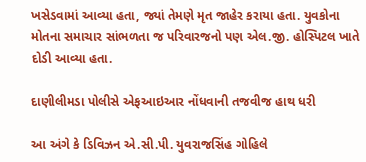ખસેડવામાં આવ્યા હતા, જ્યાં તેમણે મૃત જાહેર કરાયા હતા. યુવકોના મોતના સમાચાર સાંભળતા જ પરિવારજનો પણ એલ.જી. હોસ્પિટલ ખાતે દોડી આવ્યા હતા.

દાણીલીમડા પોલીસે એફઆઇઆર નોંધવાની તજવીજ હાથ ધરી

આ અંગે કે ડિવિઝન એ.સી.પી. યુવરાજસિંહ ગોહિલે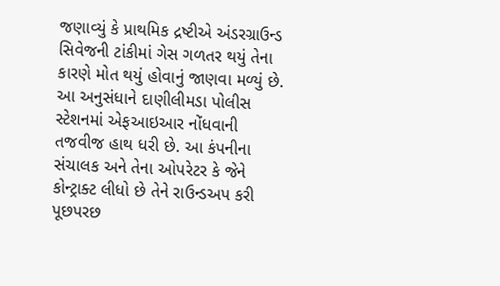જણાવ્યું કે પ્રાથમિક દ્રષ્ટીએ અંડરગ્રાઉન્ડ સિવેજની ટાંકીમાં ગેસ ગળતર થયું તેના કારણે મોત થયું હોવાનું જાણવા મળ્યું છે. આ અનુસંધાને દાણીલીમડા પોલીસ સ્ટેશનમાં એફઆઇઆર નોંધવાની તજવીજ હાથ ધરી છે. આ કંપનીના સંચાલક અને તેના ઓપરેટર કે જેને કોન્ટ્રાક્ટ લીધો છે તેને રાઉન્ડઅપ કરી પૂછપરછ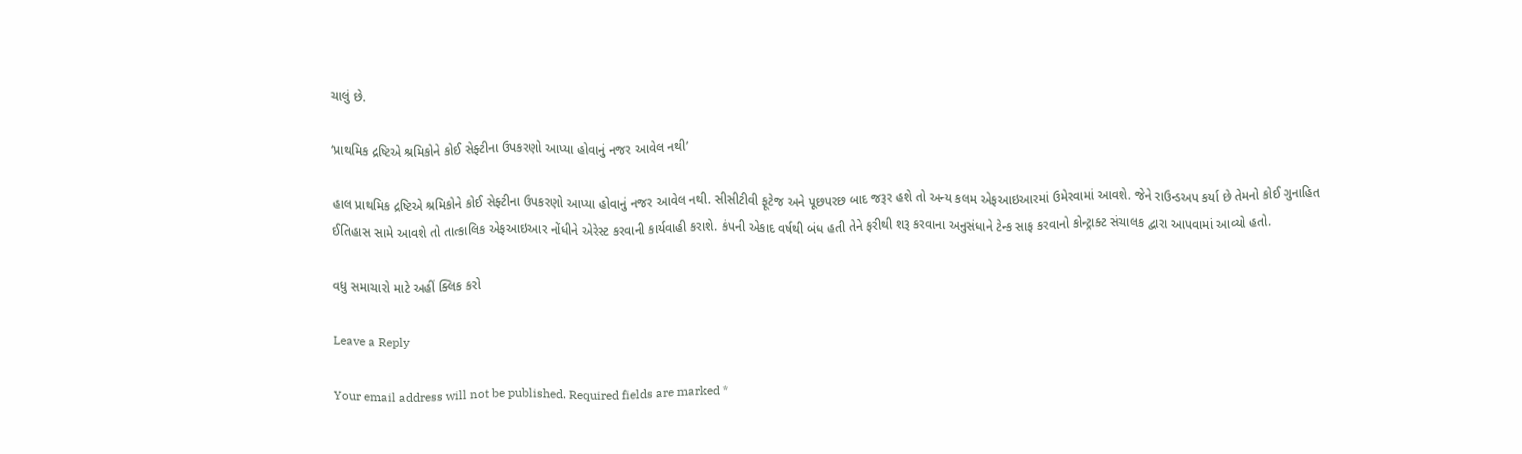ચાલું છે.

‘પ્રાથમિક દ્રષ્ટિએ શ્રમિકોને કોઈ સેફ્ટીના ઉપકરણો આપ્યા હોવાનું નજર આવેલ નથી’

હાલ પ્રાથમિક દ્રષ્ટિએ શ્રમિકોને કોઈ સેફ્ટીના ઉપકરણો આપ્યા હોવાનું નજર આવેલ નથી. સીસીટીવી ફૂટેજ અને પૂછપરછ બાદ જરૂર હશે તો અન્ય કલમ એફઆઇઆરમાં ઉમેરવામાં આવશે. જેને રાઉન્ડઅપ કર્યા છે તેમનો કોઈ ગુનાહિત ઈતિહાસ સામે આવશે તો તાત્કાલિક એફઆઇઆર નોંધીને એરેસ્ટ કરવાની કાર્યવાહી કરાશે. કંપની એકાદ વર્ષથી બંધ હતી તેને ફરીથી શરૂ કરવાના અનુસંધાને ટેન્ક સાફ કરવાનો કોન્ટ્રાક્ટ સંચાલક દ્વારા આપવામાં આવ્યો હતો.

વધુ સમાચારો માટે અહીં ક્લિક કરો

Leave a Reply

Your email address will not be published. Required fields are marked *